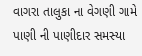વાગરા તાલુકા ના વેગણી ગામે પાણી ની પાણીદાર સમસ્યા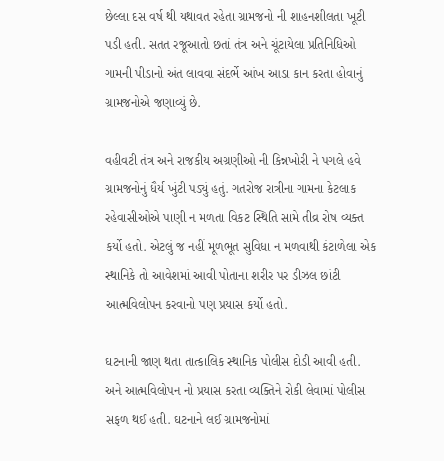છેલ્લા દસ વર્ષ થી યથાવત રહેતા ગ્રામજનો ની શાહનશીલતા ખૂટી પડી હતી. સતત રજૂઆતો છતાં તંત્ર અને ચૂંટાયેલા પ્રતિનિધિઓ ગામની પીડાનો અંત લાવવા સંદર્ભે આંખ આડા કાન કરતા હોવાનું ગ્રામજનોએ જણાવ્યું છે.

વહીવટી તંત્ર અને રાજકીય અગ્રણીઓ ની કિન્નખોરી ને પગલે હવે ગ્રામજનોનું ધૈર્ય ખુંટી પડ્યું હતું. ગતરોજ રાત્રીના ગામના કેટલાક રહેવાસીઓએ પાણી ન મળતા વિકટ સ્થિતિ સામે તીવ્ર રોષ વ્યક્ત કર્યો હતો. એટલું જ નહીં મૂળભૂત સુવિધા ન મળવાથી કંટાળેલા એક સ્થાનિકે તો આવેશમાં આવી પોતાના શરીર પર ડીઝલ છાંટી આત્મવિલોપન કરવાનો પણ પ્રયાસ કર્યો હતો.

ઘટનાની જાણ થતા તાત્કાલિક સ્થાનિક પોલીસ દોડી આવી હતી. અને આત્મવિલોપન નો પ્રયાસ કરતા વ્યક્તિને રોકી લેવામાં પોલીસ સફળ થઈ હતી. ઘટનાને લઈ ગ્રામજનોમાં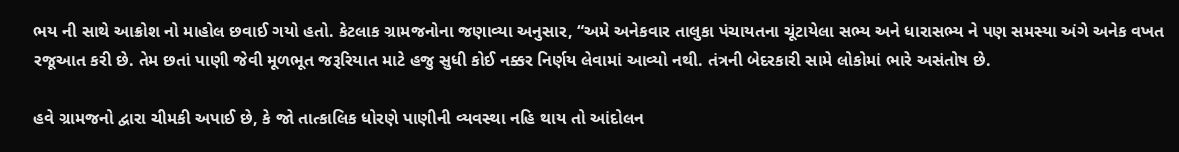ભય ની સાથે આક્રોશ નો માહોલ છવાઈ ગયો હતો. કેટલાક ગ્રામજનોના જણાવ્યા અનુસાર, “અમે અનેકવાર તાલુકા પંચાયતના ચૂંટાયેલા સભ્ય અને ધારાસભ્ય ને પણ સમસ્યા અંગે અનેક વખત રજૂઆત કરી છે. તેમ છતાં પાણી જેવી મૂળભૂત જરૂરિયાત માટે હજુ સુધી કોઈ નક્કર નિર્ણય લેવામાં આવ્યો નથી. તંત્રની બેદરકારી સામે લોકોમાં ભારે અસંતોષ છે.

હવે ગ્રામજનો દ્વારા ચીમકી અપાઈ છે, કે જો તાત્કાલિક ધોરણે પાણીની વ્યવસ્થા નહિ થાય તો આંદોલન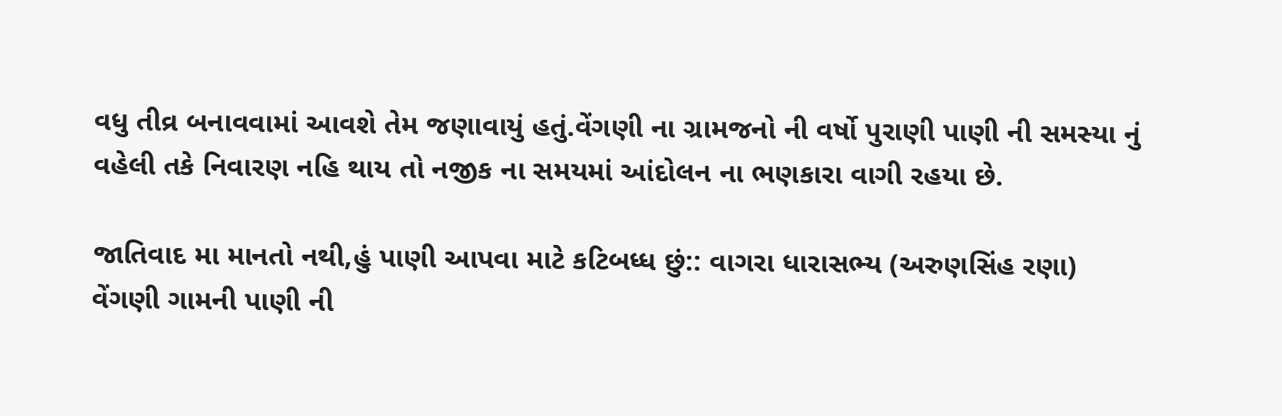વધુ તીવ્ર બનાવવામાં આવશે તેમ જણાવાયું હતું.વેંગણી ના ગ્રામજનો ની વર્ષો પુરાણી પાણી ની સમસ્યા નું વહેલી તકે નિવારણ નહિ થાય તો નજીક ના સમયમાં આંદોલન ના ભણકારા વાગી રહયા છે.

જાતિવાદ મા માનતો નથી,હું પાણી આપવા માટે કટિબધ્ધ છું:: વાગરા ધારાસભ્ય (અરુણસિંહ રણા)
વેંગણી ગામની પાણી ની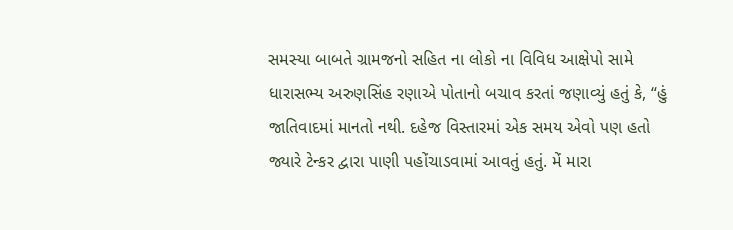સમસ્યા બાબતે ગ્રામજનો સહિત ના લોકો ના વિવિધ આક્ષેપો સામે ધારાસભ્ય અરુણસિંહ રણાએ પોતાનો બચાવ કરતાં જણાવ્યું હતું કે, “હું જાતિવાદમાં માનતો નથી. દહેજ વિસ્તારમાં એક સમય એવો પણ હતો જ્યારે ટેન્કર દ્વારા પાણી પહોંચાડવામાં આવતું હતું. મેં મારા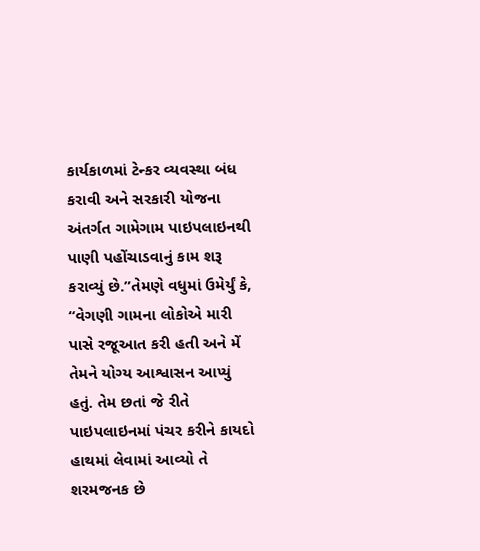કાર્યકાળમાં ટેન્કર વ્યવસ્થા બંધ કરાવી અને સરકારી યોજના અંતર્ગત ગામેગામ પાઇપલાઇનથી પાણી પહોંચાડવાનું કામ શરૂ કરાવ્યું છે.”તેમણે વધુમાં ઉમેર્યું કે, “વેગણી ગામના લોકોએ મારી પાસે રજૂઆત કરી હતી અને મેં તેમને યોગ્ય આશ્વાસન આપ્યું હતું. તેમ છતાં જે રીતે પાઇપલાઇનમાં પંચર કરીને કાયદો હાથમાં લેવામાં આવ્યો તે શરમજનક છે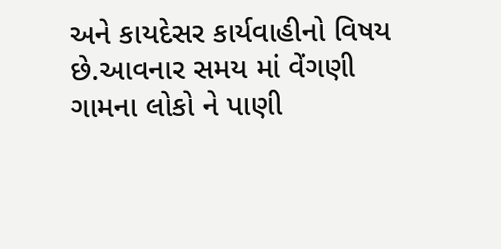અને કાયદેસર કાર્યવાહીનો વિષય છે.આવનાર સમય માં વેંગણી ગામના લોકો ને પાણી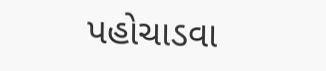પહોચાડવા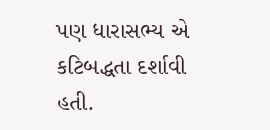પણ ધારાસભ્ય એ કટિબદ્ધતા દર્શાવી હતી.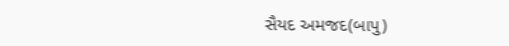સૈયદ અમજદ(બાપુ)